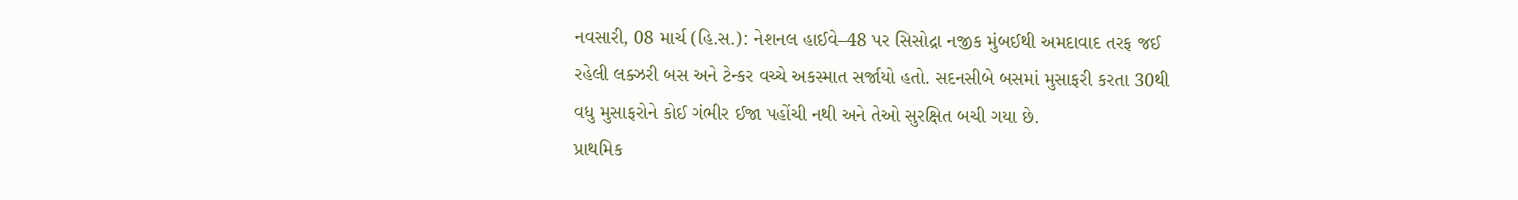નવસારી, 08 માર્ચ (હિ.સ.): નેશનલ હાઈવે–48 પર સિસોદ્રા નજીક મુંબઈથી અમદાવાદ તરફ જઈ રહેલી લક્ઝરી બસ અને ટેન્કર વચ્ચે અકસ્માત સર્જાયો હતો. સદનસીબે બસમાં મુસાફરી કરતા 30થી વધુ મુસાફરોને કોઈ ગંભીર ઈજા પહોંચી નથી અને તેઓ સુરક્ષિત બચી ગયા છે.
પ્રાથમિક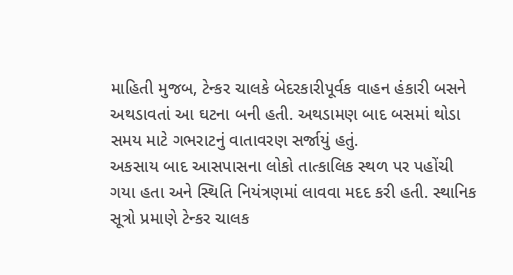માહિતી મુજબ, ટેન્કર ચાલકે બેદરકારીપૂર્વક વાહન હંકારી બસને અથડાવતાં આ ઘટના બની હતી. અથડામણ બાદ બસમાં થોડા સમય માટે ગભરાટનું વાતાવરણ સર્જાયું હતું.
અકસાય બાદ આસપાસના લોકો તાત્કાલિક સ્થળ પર પહોંચી ગયા હતા અને સ્થિતિ નિયંત્રણમાં લાવવા મદદ કરી હતી. સ્થાનિક સૂત્રો પ્રમાણે ટેન્કર ચાલક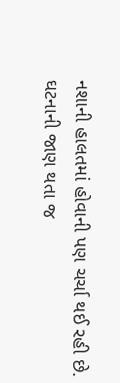નશાની હાલતમાં હોવાની પણ ચર્ચા થઈ રહી છે.
ઘટનાની જાણ થતા જ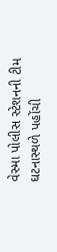વેસ્મા પોલીસ સ્ટેશનની ટીમ ઘટનાસ્થળે પહોંચી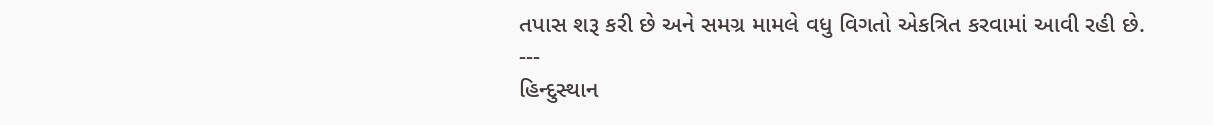તપાસ શરૂ કરી છે અને સમગ્ર મામલે વધુ વિગતો એકત્રિત કરવામાં આવી રહી છે.
---
હિન્દુસ્થાન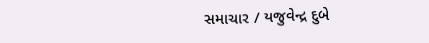સમાચાર / યજુવેન્દ્ર દુબે